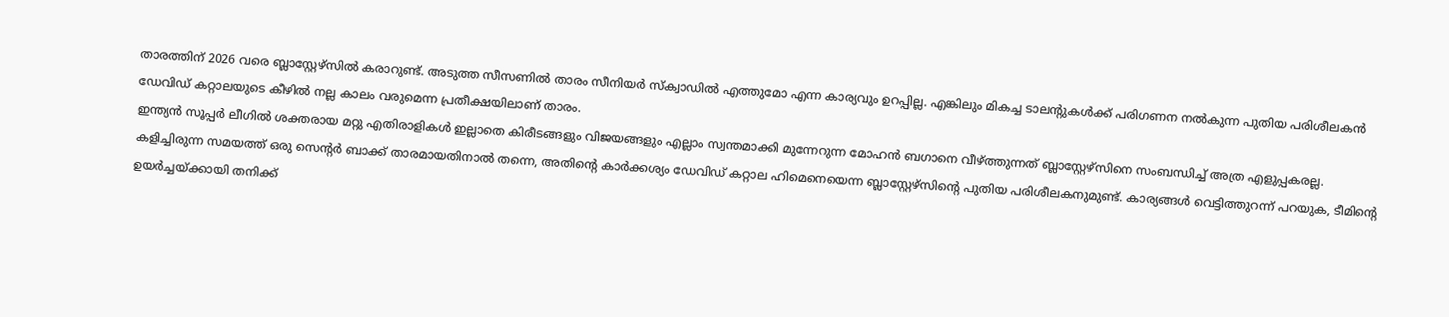താരത്തിന് 2026 വരെ ബ്ലാസ്റ്റേഴ്സിൽ കരാറുണ്ട്. അടുത്ത സീസണിൽ താരം സീനിയർ സ്ക്വാഡിൽ എത്തുമോ എന്ന കാര്യവും ഉറപ്പില്ല. എങ്കിലും മികച്ച ടാലന്റുകൾക്ക് പരിഗണന നൽകുന്ന പുതിയ പരിശീലകൻ ഡേവിഡ് കറ്റാലയുടെ കീഴിൽ നല്ല കാലം വരുമെന്ന പ്രതീക്ഷയിലാണ് താരം.
ഇന്ത്യൻ സൂപ്പർ ലീഗിൽ ശക്തരായ മറ്റു എതിരാളികൾ ഇല്ലാതെ കിരീടങ്ങളും വിജയങ്ങളും എല്ലാം സ്വന്തമാക്കി മുന്നേറുന്ന മോഹൻ ബഗാനെ വീഴ്ത്തുന്നത് ബ്ലാസ്റ്റേഴ്സിനെ സംബന്ധിച്ച് അത്ര എളുപ്പകരല്ല.
കളിച്ചിരുന്ന സമയത്ത് ഒരു സെന്റർ ബാക്ക് താരമായതിനാൽ തന്നെ, അതിന്റെ കാർക്കശ്യം ഡേവിഡ് കറ്റാല ഹിമെനെയെന്ന ബ്ലാസ്റ്റേഴ്സിന്റെ പുതിയ പരിശീലകനുമുണ്ട്. കാര്യങ്ങൾ വെട്ടിത്തുറന്ന് പറയുക, ടീമിന്റെ ഉയർച്ചയ്ക്കായി തനിക്ക്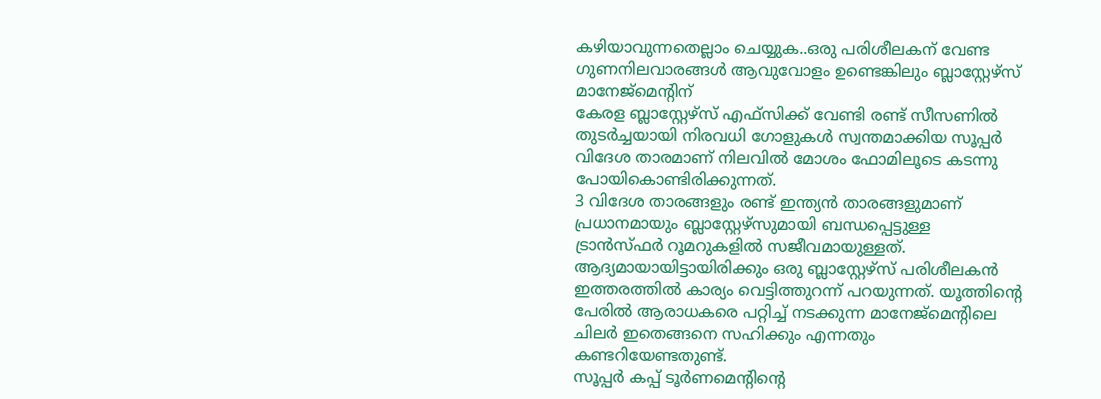കഴിയാവുന്നതെല്ലാം ചെയ്യുക..ഒരു പരിശീലകന് വേണ്ട ഗുണനിലവാരങ്ങൾ ആവുവോളം ഉണ്ടെങ്കിലും ബ്ലാസ്റ്റേഴ്സ് മാനേജ്മെന്റിന്
കേരള ബ്ലാസ്റ്റേഴ്സ് എഫ്സിക്ക് വേണ്ടി രണ്ട് സീസണിൽ തുടർച്ചയായി നിരവധി ഗോളുകൾ സ്വന്തമാക്കിയ സൂപ്പർ വിദേശ താരമാണ് നിലവിൽ മോശം ഫോമിലൂടെ കടന്നു പോയികൊണ്ടിരിക്കുന്നത്.
3 വിദേശ താരങ്ങളും രണ്ട് ഇന്ത്യൻ താരങ്ങളുമാണ് പ്രധാനമായും ബ്ലാസ്റ്റേഴ്സുമായി ബന്ധപ്പെട്ടുള്ള ട്രാൻസ്ഫർ റൂമറുകളിൽ സജീവമായുള്ളത്.
ആദ്യമായായിട്ടായിരിക്കും ഒരു ബ്ലാസ്റ്റേഴ്സ് പരിശീലകൻ ഇത്തരത്തിൽ കാര്യം വെട്ടിത്തുറന്ന് പറയുന്നത്. യൂത്തിന്റെ പേരിൽ ആരാധകരെ പറ്റിച്ച് നടക്കുന്ന മാനേജ്മെന്റിലെ ചിലർ ഇതെങ്ങനെ സഹിക്കും എന്നതും കണ്ടറിയേണ്ടതുണ്ട്.
സൂപ്പർ കപ്പ് ടൂർണമെന്റിന്റെ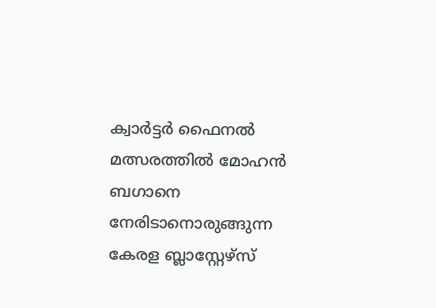ക്വാർട്ടർ ഫൈനൽ മത്സരത്തിൽ മോഹൻ ബഗാനെ നേരിടാനൊരുങ്ങുന്ന കേരള ബ്ലാസ്റ്റേഴ്സ്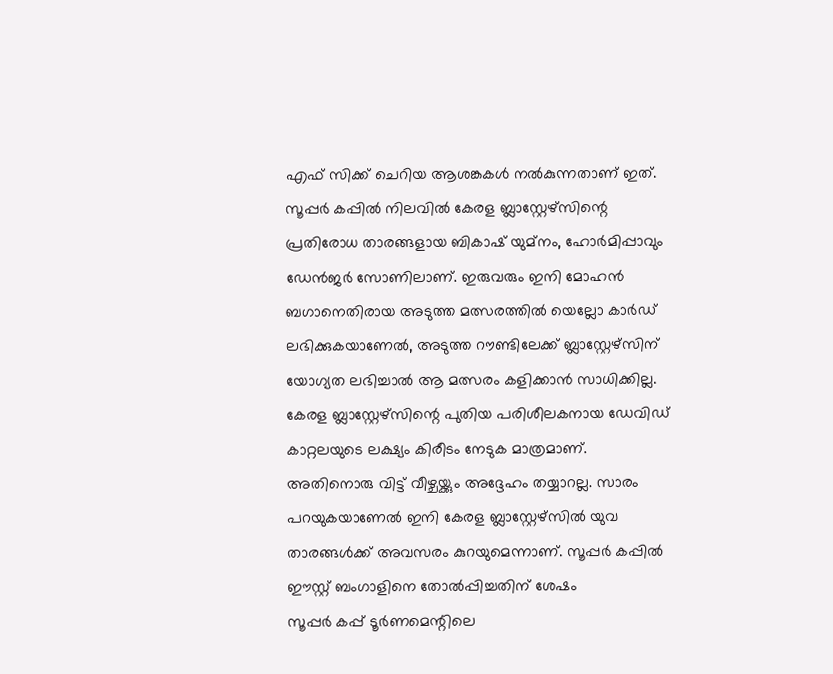എഫ് സിക്ക് ചെറിയ ആശങ്കകൾ നൽകുന്നതാണ് ഇത്.
സൂപ്പർ കപ്പിൽ നിലവിൽ കേരള ബ്ലാസ്റ്റേഴ്സിന്റെ പ്രതിരോധ താരങ്ങളായ ബികാഷ് യുമ്നം, ഹോർമിപ്പാവും ഡേൻജർ സോണിലാണ്. ഇരുവരും ഇനി മോഹൻ ബഗാനെതിരായ അടുത്ത മത്സരത്തിൽ യെല്ലോ കാർഡ് ലഭിക്കുകയാണേൽ, അടുത്ത റൗണ്ടിലേക്ക് ബ്ലാസ്റ്റേഴ്സിന് യോഗ്യത ലഭിച്ചാൽ ആ മത്സരം കളിക്കാൻ സാധിക്കില്ല.
കേരള ബ്ലാസ്റ്റേഴ്സിന്റെ പുതിയ പരിശീലകനായ ഡേവിഡ് കാറ്റലയുടെ ലക്ഷ്യം കിരീടം നേടുക മാത്രമാണ്. അതിനൊരു വിട്ട് വീഴ്ചയ്ക്കും അദ്ദേഹം തയ്യാറല്ല. സാരം പറയുകയാണേൽ ഇനി കേരള ബ്ലാസ്റ്റേഴ്സിൽ യുവ താരങ്ങൾക്ക് അവസരം കുറയുമെന്നാണ്. സൂപ്പർ കപ്പിൽ ഈസ്റ്റ് ബംഗാളിനെ തോൽപ്പിച്ചതിന് ശേഷം
സൂപ്പർ കപ്പ് ടൂർണമെന്റിലെ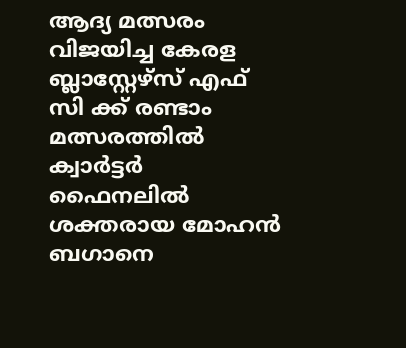ആദ്യ മത്സരം വിജയിച്ച കേരള ബ്ലാസ്റ്റേഴ്സ് എഫ് സി ക്ക് രണ്ടാം മത്സരത്തിൽ ക്വാർട്ടർ ഫൈനലിൽ ശക്തരായ മോഹൻ ബഗാനെ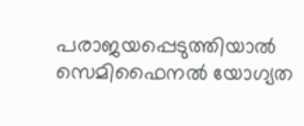പരാജയപ്പെടുത്തിയാൽ സെമിഫൈനൽ യോഗ്യത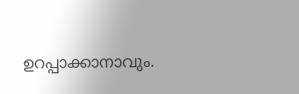ഉറപ്പാക്കാനാവും.